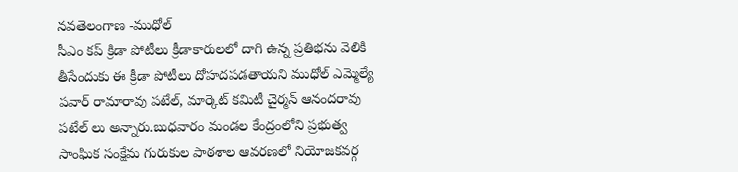నవతెలంగాణ -ముధోల్
సీఎం కప్ క్రిడా పోటీలు క్రీడాకారులలో దాగి ఉన్న ప్రతిభను వెలికి తీసేందుకు ఈ క్రీడా పోటీలు దోహదపడతాయని ముధోల్ ఎమ్మెల్యే పవార్ రామారావు పటేల్, మార్కెట్ కమిటీ చైర్మన్ ఆనందరావు పటేల్ లు అన్నారు.బుధవారం మండల కేంద్రంలోని ప్రభుత్వ సాంఘిక సంక్షేమ గురుకుల పాఠశాల ఆవరణలో నియోజకవర్గ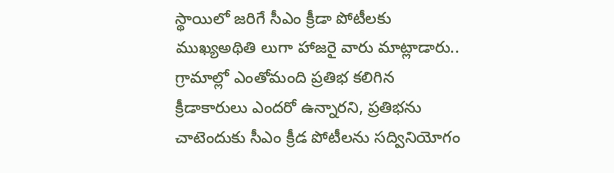స్థాయిలో జరిగే సీఎం క్రీడా పోటీలకు ముఖ్యఅథితి లుగా హాజరై వారు మాట్లాడారు.. గ్రామాల్లో ఎంతోమంది ప్రతిభ కలిగిన క్రీడాకారులు ఎందరో ఉన్నారని, ప్రతిభను చాటెందుకు సీఎం క్రీడ పోటీలను సద్వినియోగం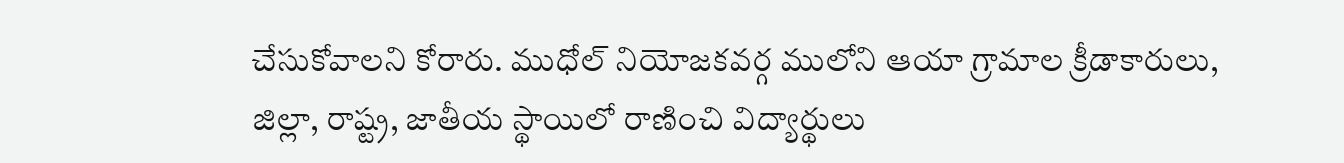చేసుకోవాలని కోరారు. ముధోల్ నియోజకవర్గ ములోని ఆయా గ్రామాల క్రీడాకారులు, జిల్లా, రాష్ట్ర, జాతీయ స్థాయిలో రాణించి విద్యార్థులు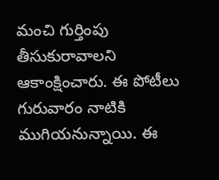మంచి గుర్తింపు తీసుకురావాలని ఆకాంక్షించారు. ఈ పోటీలు గురువారం నాటికి ముగియనున్నాయి. ఈ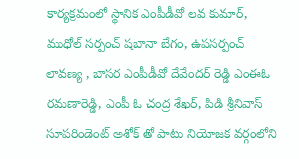కార్యక్రమంలో స్థానిక ఎంపీడీవో లవ కుమార్, ముధోల్ సర్పంచ్ షబానా బేగం, ఉపసర్పంచ్ లావణ్య , బాసర ఎంపీడీవో దేవేందర్ రెడ్డి ఎంఈఓ రమణారెడ్డి, ఎంపీ ఓ చంద్ర శేఖర్, పిడి శ్రీనివాస్ సూపరిండెంట్ అశోక్ తో పాటు నియోజక వర్గంలోని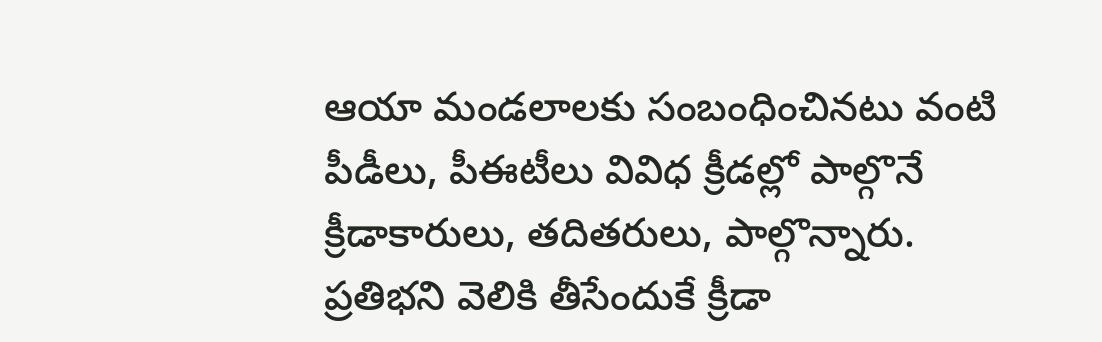ఆయా మండలాలకు సంబంధించినటు వంటి పీడీలు, పీఈటీలు వివిధ క్రీడల్లో పాల్గొనే క్రీడాకారులు, తదితరులు, పాల్గొన్నారు.
ప్రతిభని వెలికి తీసేందుకే క్రీడా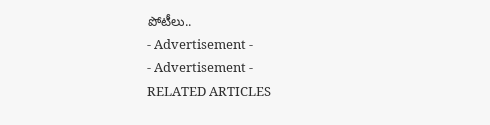పోటీలు..
- Advertisement -
- Advertisement -
RELATED ARTICLES